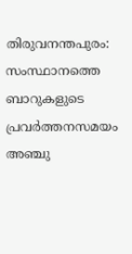തിരുവനന്തപുരം: സംസ്ഥാനത്തെ ബാറുകളുടെ പ്രവർത്തനസമയം അഞ്ചു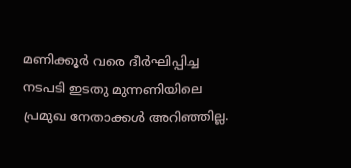മണിക്കൂർ വരെ ദീർഘിപ്പിച്ച നടപടി ഇടതു മുന്നണിയിലെ പ്രമുഖ നേതാക്കൾ അറിഞ്ഞില്ല.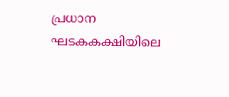പ്രധാന ഘടകകക്ഷിയിലെ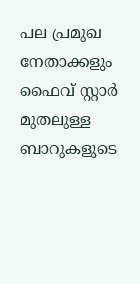പല പ്രമുഖ നേതാക്കളും ഫൈവ് സ്റ്റാർ മുതലുള്ള ബാറുകളുടെ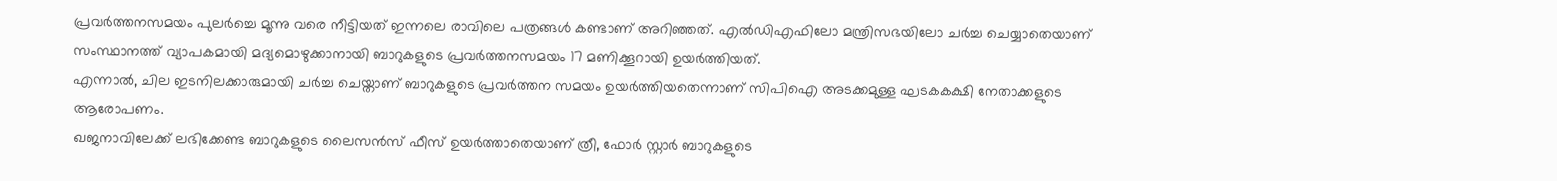പ്രവർത്തനസമയം പുലർച്ചെ മൂന്നു വരെ നീട്ടിയത് ഇന്നലെ രാവിലെ പത്രങ്ങൾ കണ്ടാണ് അറിഞ്ഞത്. എൽഡിഎഫിലോ മന്ത്രിസഭയിലോ ചർച്ച ചെയ്യാതെയാണ് സംസ്ഥാനത്ത് വ്യാപകമായി മദ്യമൊഴുക്കാനായി ബാറുകളുടെ പ്രവർത്തനസമയം 17 മണിക്കൂറായി ഉയർത്തിയത്.
എന്നാൽ, ചില ഇടനിലക്കാരുമായി ചർച്ച ചെയ്താണ് ബാറുകളുടെ പ്രവർത്തന സമയം ഉയർത്തിയതെന്നാണ് സിപിഐ അടക്കമുള്ള ഘടകകക്ഷി നേതാക്കളുടെ ആരോപണം.
ഖജനാവിലേക്ക് ലഭിക്കേണ്ട ബാറുകളുടെ ലൈസൻസ് ഫീസ് ഉയർത്താതെയാണ് ത്രീ, ഫോർ സ്റ്റാർ ബാറുകളുടെ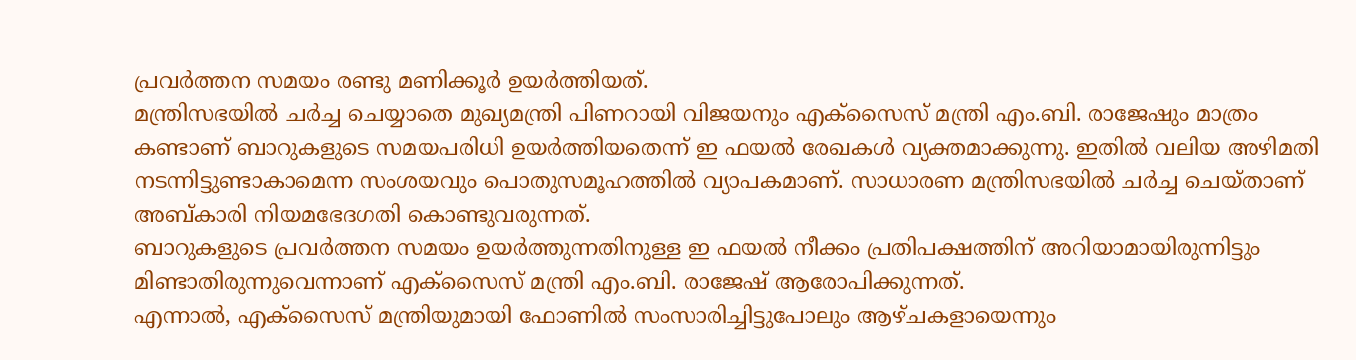പ്രവർത്തന സമയം രണ്ടു മണിക്കൂർ ഉയർത്തിയത്.
മന്ത്രിസഭയിൽ ചർച്ച ചെയ്യാതെ മുഖ്യമന്ത്രി പിണറായി വിജയനും എക്സൈസ് മന്ത്രി എം.ബി. രാജേഷും മാത്രം കണ്ടാണ് ബാറുകളുടെ സമയപരിധി ഉയർത്തിയതെന്ന് ഇ ഫയൽ രേഖകൾ വ്യക്തമാക്കുന്നു. ഇതിൽ വലിയ അഴിമതി നടന്നിട്ടുണ്ടാകാമെന്ന സംശയവും പൊതുസമൂഹത്തിൽ വ്യാപകമാണ്. സാധാരണ മന്ത്രിസഭയിൽ ചർച്ച ചെയ്താണ് അബ്കാരി നിയമഭേദഗതി കൊണ്ടുവരുന്നത്.
ബാറുകളുടെ പ്രവർത്തന സമയം ഉയർത്തുന്നതിനുള്ള ഇ ഫയൽ നീക്കം പ്രതിപക്ഷത്തിന് അറിയാമായിരുന്നിട്ടും മിണ്ടാതിരുന്നുവെന്നാണ് എക്സൈസ് മന്ത്രി എം.ബി. രാജേഷ് ആരോപിക്കുന്നത്.
എന്നാൽ, എക്സൈസ് മന്ത്രിയുമായി ഫോണിൽ സംസാരിച്ചിട്ടുപോലും ആഴ്ചകളായെന്നും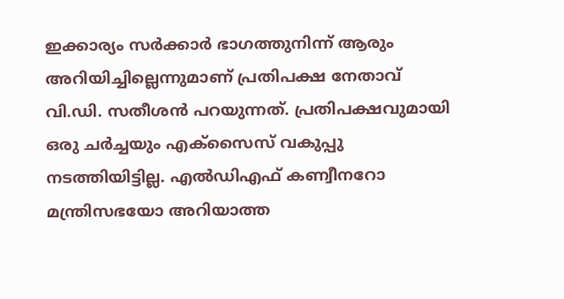ഇക്കാര്യം സർക്കാർ ഭാഗത്തുനിന്ന് ആരും അറിയിച്ചില്ലെന്നുമാണ് പ്രതിപക്ഷ നേതാവ് വി.ഡി. സതീശൻ പറയുന്നത്. പ്രതിപക്ഷവുമായി ഒരു ചർച്ചയും എക്സൈസ് വകുപ്പു നടത്തിയിട്ടില്ല. എൽഡിഎഫ് കണ്വീനറോ മന്ത്രിസഭയോ അറിയാത്ത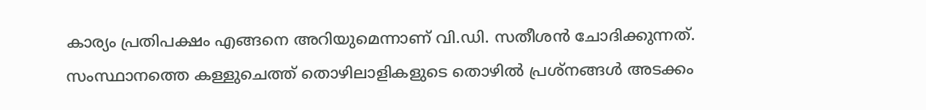കാര്യം പ്രതിപക്ഷം എങ്ങനെ അറിയുമെന്നാണ് വി.ഡി. സതീശൻ ചോദിക്കുന്നത്.
സംസ്ഥാനത്തെ കള്ളുചെത്ത് തൊഴിലാളികളുടെ തൊഴിൽ പ്രശ്നങ്ങൾ അടക്കം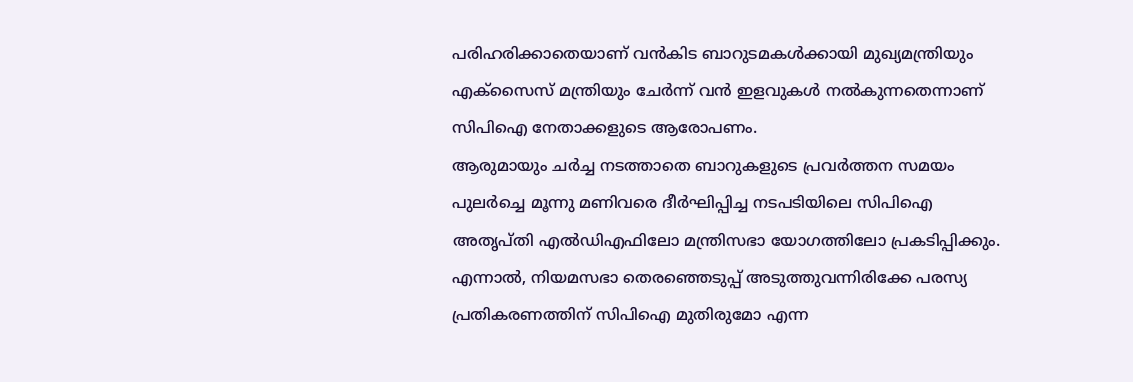പരിഹരിക്കാതെയാണ് വൻകിട ബാറുടമകൾക്കായി മുഖ്യമന്ത്രിയും എക്സൈസ് മന്ത്രിയും ചേർന്ന് വൻ ഇളവുകൾ നൽകുന്നതെന്നാണ് സിപിഐ നേതാക്കളുടെ ആരോപണം.
ആരുമായും ചർച്ച നടത്താതെ ബാറുകളുടെ പ്രവർത്തന സമയം പുലർച്ചെ മൂന്നു മണിവരെ ദീർഘിപ്പിച്ച നടപടിയിലെ സിപിഐ അതൃപ്തി എൽഡിഎഫിലോ മന്ത്രിസഭാ യോഗത്തിലോ പ്രകടിപ്പിക്കും.
എന്നാൽ, നിയമസഭാ തെരഞ്ഞെടുപ്പ് അടുത്തുവന്നിരിക്കേ പരസ്യ പ്രതികരണത്തിന് സിപിഐ മുതിരുമോ എന്ന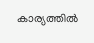കാര്യത്തിൽ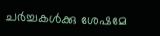ചർച്ചകൾക്കു ശേഷമേ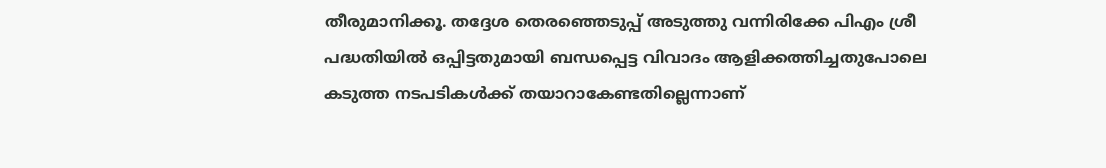തീരുമാനിക്കൂ. തദ്ദേശ തെരഞ്ഞെടുപ്പ് അടുത്തു വന്നിരിക്കേ പിഎം ശ്രീ പദ്ധതിയിൽ ഒപ്പിട്ടതുമായി ബന്ധപ്പെട്ട വിവാദം ആളിക്കത്തിച്ചതുപോലെ കടുത്ത നടപടികൾക്ക് തയാറാകേണ്ടതില്ലെന്നാണ്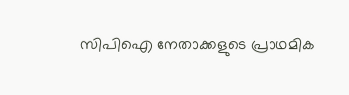സിപിഐ നേതാക്കളുടെ പ്രാഥമിക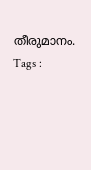തീരുമാനം.
Tags :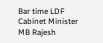Bar time LDF Cabinet Minister MB Rajesh